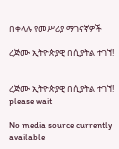በቀላሉ የመሥሪያ ማገናኛዎች

ረጅሙ ኢትዮጵያዊ በሲያትል ተገኘ!


ረጅሙ ኢትዮጵያዊ በሲያትል ተገኘ!
please wait

No media source currently available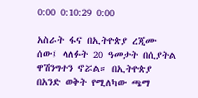0:00 0:10:29 0:00

አስራት ፋና በኢትዮጵያ ረጂሙ ሰው፤ ላለፉት 20 ዓመታት በሲያትል ዋሽንግተን ኖሯል። በኢትዮጵያ በአንድ ወቅት የሚለካው ጫማ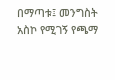በማጣቱ፤ መንግስት አስኮ የሚገኝ የጫማ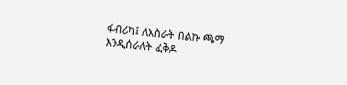ፋብሪካ፤ ለአስራት በልኩ ጫማ እንዲሰራለት ፈቅዶ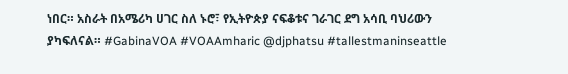ነበር። አስራት በአሜሪካ ሀገር ስለ ኑሮ፣ የኢትዮጵያ ናፍቆቱና ገራገር ደግ አሳቢ ባህሪውን ያካፍለናል። #GabinaVOA #VOAAmharic @djphatsu #tallestmaninseattle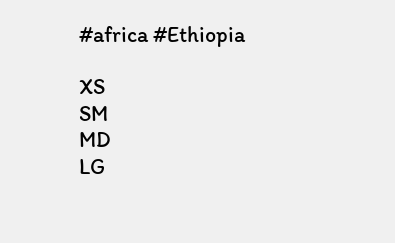#africa #Ethiopia

XS
SM
MD
LG